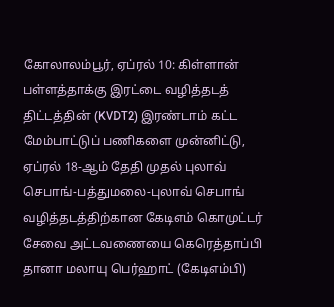கோலாலம்பூர், ஏப்ரல் 10: கிள்ளான் பள்ளத்தாக்கு இரட்டை வழித்தடத் திட்டத்தின் (KVDT2) இரண்டாம் கட்ட மேம்பாட்டுப் பணிகளை முன்னிட்டு, ஏப்ரல் 18-ஆம் தேதி முதல் புலாவ் செபாங்-பத்துமலை-புலாவ் செபாங் வழித்தடத்திற்கான கேடிஎம் கொமுட்டர் சேவை அட்டவணையை கெரெத்தாப்பி தானா மலாயு பெர்ஹாட் (கேடிஎம்பி)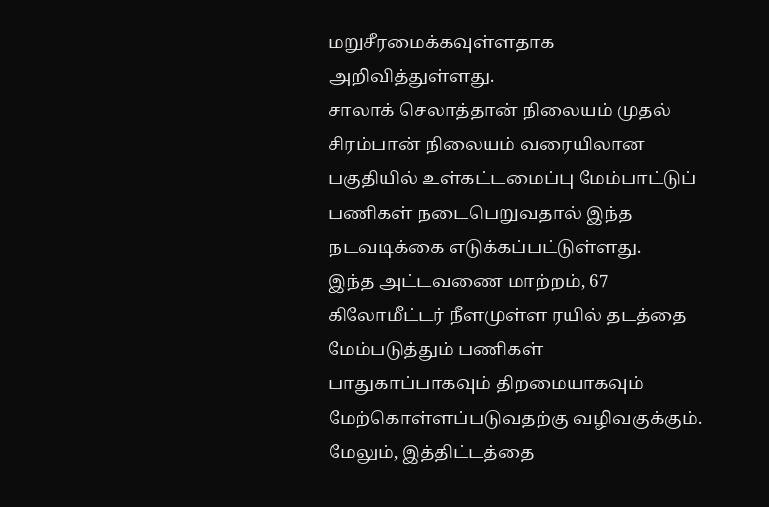மறுசீரமைக்கவுள்ளதாக அறிவித்துள்ளது.
சாலாக் செலாத்தான் நிலையம் முதல் சிரம்பான் நிலையம் வரையிலான பகுதியில் உள்கட்டமைப்பு மேம்பாட்டுப் பணிகள் நடைபெறுவதால் இந்த நடவடிக்கை எடுக்கப்பட்டுள்ளது.
இந்த அட்டவணை மாற்றம், 67 கிலோமீட்டர் நீளமுள்ள ரயில் தடத்தை மேம்படுத்தும் பணிகள் பாதுகாப்பாகவும் திறமையாகவும் மேற்கொள்ளப்படுவதற்கு வழிவகுக்கும். மேலும், இத்திட்டத்தை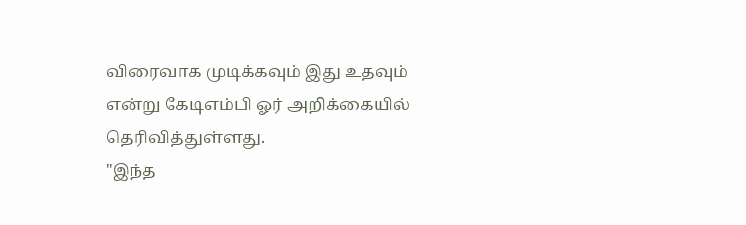விரைவாக முடிக்கவும் இது உதவும் என்று கேடிஎம்பி ஓர் அறிக்கையில் தெரிவித்துள்ளது.
"இந்த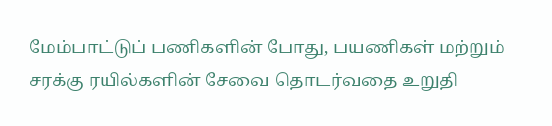மேம்பாட்டுப் பணிகளின் போது, பயணிகள் மற்றும் சரக்கு ரயில்களின் சேவை தொடர்வதை உறுதி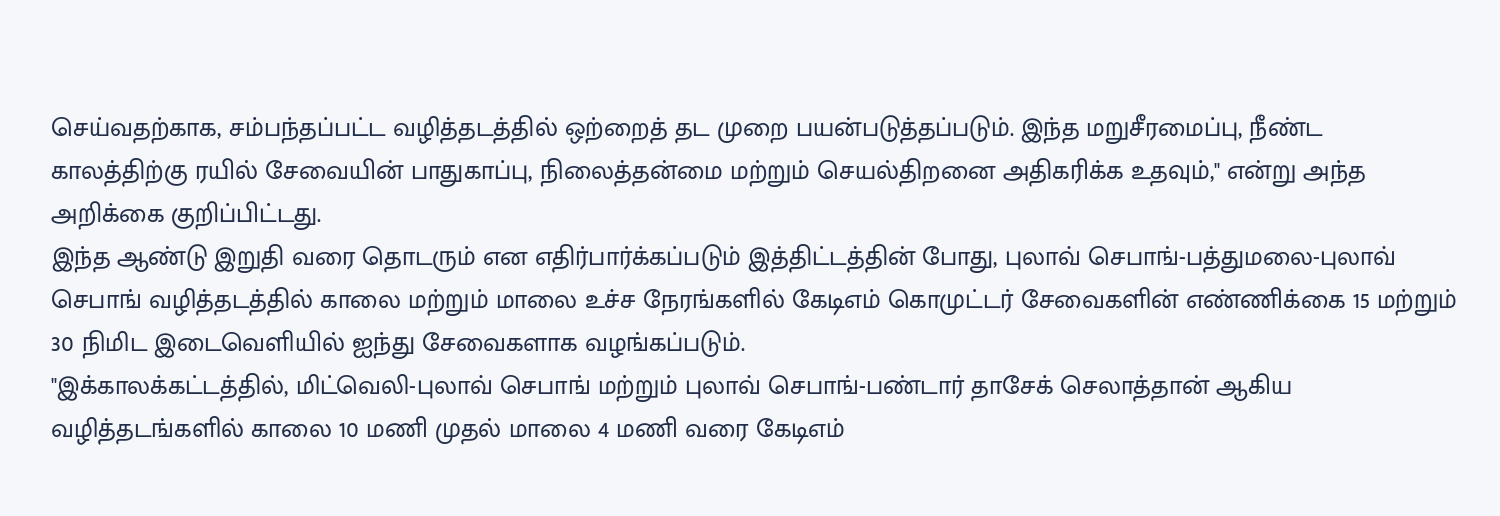செய்வதற்காக, சம்பந்தப்பட்ட வழித்தடத்தில் ஒற்றைத் தட முறை பயன்படுத்தப்படும். இந்த மறுசீரமைப்பு, நீண்ட காலத்திற்கு ரயில் சேவையின் பாதுகாப்பு, நிலைத்தன்மை மற்றும் செயல்திறனை அதிகரிக்க உதவும்," என்று அந்த அறிக்கை குறிப்பிட்டது.
இந்த ஆண்டு இறுதி வரை தொடரும் என எதிர்பார்க்கப்படும் இத்திட்டத்தின் போது, புலாவ் செபாங்-பத்துமலை-புலாவ் செபாங் வழித்தடத்தில் காலை மற்றும் மாலை உச்ச நேரங்களில் கேடிஎம் கொமுட்டர் சேவைகளின் எண்ணிக்கை 15 மற்றும் 30 நிமிட இடைவெளியில் ஐந்து சேவைகளாக வழங்கப்படும்.
"இக்காலக்கட்டத்தில், மிட்வெலி-புலாவ் செபாங் மற்றும் புலாவ் செபாங்-பண்டார் தாசேக் செலாத்தான் ஆகிய வழித்தடங்களில் காலை 10 மணி முதல் மாலை 4 மணி வரை கேடிஎம்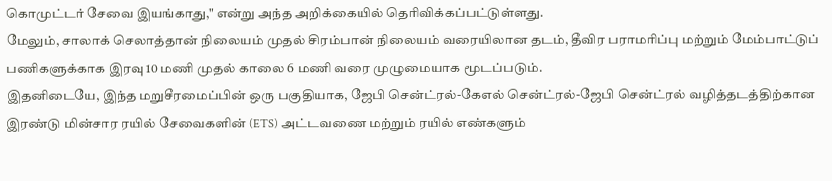கொமுட்டர் சேவை இயங்காது," என்று அந்த அறிக்கையில் தெரிவிக்கப்பட்டுள்ளது.
மேலும், சாலாக் செலாத்தான் நிலையம் முதல் சிரம்பான் நிலையம் வரையிலான தடம், தீவிர பராமரிப்பு மற்றும் மேம்பாட்டுப் பணிகளுக்காக இரவு 10 மணி முதல் காலை 6 மணி வரை முழுமையாக மூடப்படும்.
இதனிடையே, இந்த மறுசீரமைப்பின் ஒரு பகுதியாக, ஜேபி சென்ட்ரல்-கேஎல் சென்ட்ரல்-ஜேபி சென்ட்ரல் வழித்தடத்திற்கான இரண்டு மின்சார ரயில் சேவைகளின் (ETS) அட்டவணை மற்றும் ரயில் எண்களும்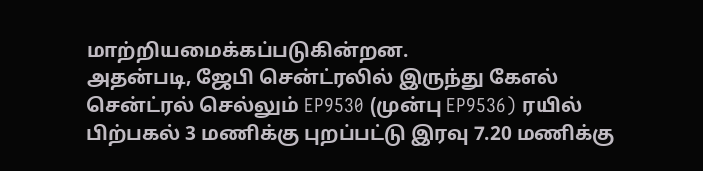மாற்றியமைக்கப்படுகின்றன.
அதன்படி, ஜேபி சென்ட்ரலில் இருந்து கேஎல் சென்ட்ரல் செல்லும் EP9530 (முன்பு EP9536) ரயில் பிற்பகல் 3 மணிக்கு புறப்பட்டு இரவு 7.20 மணிக்கு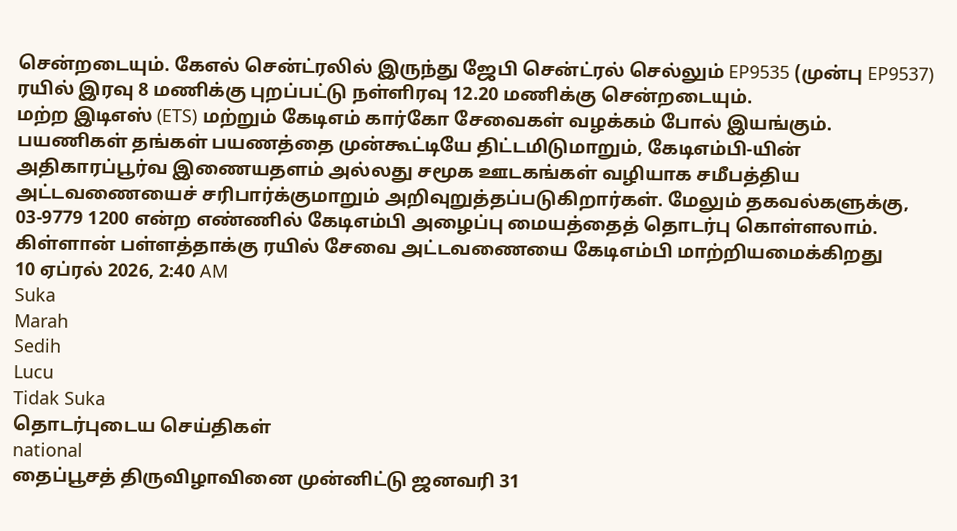சென்றடையும். கேஎல் சென்ட்ரலில் இருந்து ஜேபி சென்ட்ரல் செல்லும் EP9535 (முன்பு EP9537) ரயில் இரவு 8 மணிக்கு புறப்பட்டு நள்ளிரவு 12.20 மணிக்கு சென்றடையும்.
மற்ற இடிஎஸ் (ETS) மற்றும் கேடிஎம் கார்கோ சேவைகள் வழக்கம் போல் இயங்கும்.
பயணிகள் தங்கள் பயணத்தை முன்கூட்டியே திட்டமிடுமாறும், கேடிஎம்பி-யின் அதிகாரப்பூர்வ இணையதளம் அல்லது சமூக ஊடகங்கள் வழியாக சமீபத்திய அட்டவணையைச் சரிபார்க்குமாறும் அறிவுறுத்தப்படுகிறார்கள். மேலும் தகவல்களுக்கு, 03-9779 1200 என்ற எண்ணில் கேடிஎம்பி அழைப்பு மையத்தைத் தொடர்பு கொள்ளலாம்.
கிள்ளான் பள்ளத்தாக்கு ரயில் சேவை அட்டவணையை கேடிஎம்பி மாற்றியமைக்கிறது
10 ஏப்ரல் 2026, 2:40 AM
Suka
Marah
Sedih
Lucu
Tidak Suka
தொடர்புடைய செய்திகள்
national
தைப்பூசத் திருவிழாவினை முன்னிட்டு ஜனவரி 31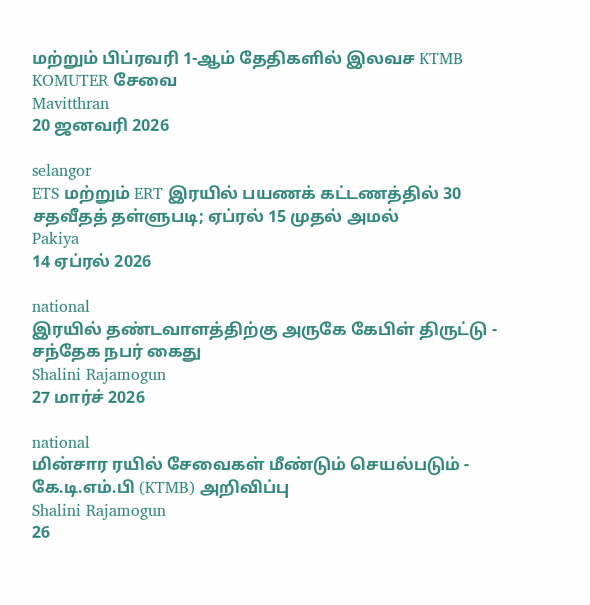மற்றும் பிப்ரவரி 1-ஆம் தேதிகளில் இலவச KTMB KOMUTER சேவை
Mavitthran
20 ஜனவரி 2026

selangor
ETS மற்றும் ERT இரயில் பயணக் கட்டணத்தில் 30 சதவீதத் தள்ளுபடி; ஏப்ரல் 15 முதல் அமல்
Pakiya
14 ஏப்ரல் 2026

national
இரயில் தண்டவாளத்திற்கு அருகே கேபிள் திருட்டு - சந்தேக நபர் கைது
Shalini Rajamogun
27 மார்ச் 2026

national
மின்சார ரயில் சேவைகள் மீண்டும் செயல்படும் - கே.டி.எம்.பி (KTMB) அறிவிப்பு
Shalini Rajamogun
26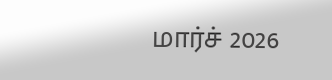மார்ச் 2026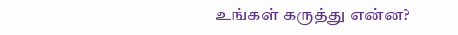உங்கள் கருத்து என்ன?